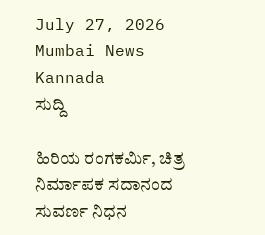July 27, 2026
Mumbai News Kannada
ಸುದ್ದಿ

ಹಿರಿಯ ರಂಗಕರ್ಮಿ, ಚಿತ್ರ ನಿರ್ಮಾಪಕ ಸದಾನಂದ ಸುವರ್ಣ ನಿಧನ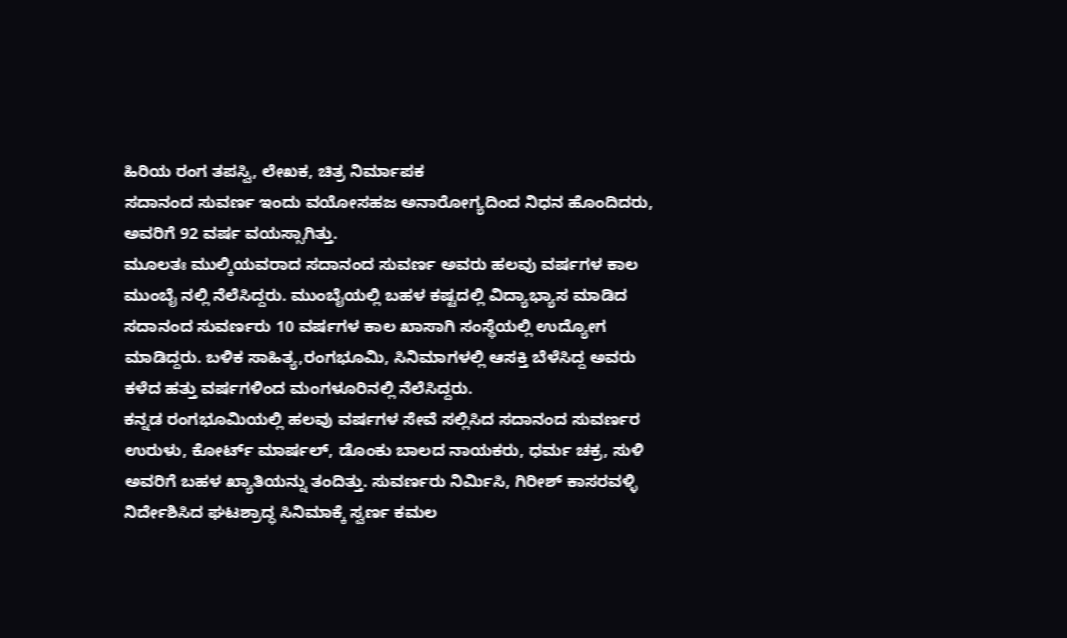ಹಿರಿಯ ರಂಗ ತಪಸ್ವಿ, ಲೇಖಕ, ಚಿತ್ರ ನಿರ್ಮಾಪಕ
ಸದಾನಂದ ಸುವರ್ಣ ಇಂದು ವಯೋಸಹಜ ಅನಾರೋಗ್ಯದಿಂದ ನಿಧನ ಹೊಂದಿದರು, ಅವರಿಗೆ 92 ವರ್ಷ ವಯಸ್ಸಾಗಿತ್ತು.
ಮೂಲತಃ ಮುಲ್ಕಿಯವರಾದ ಸದಾನಂದ ಸುವರ್ಣ ಅವರು ಹಲವು ವರ್ಷಗಳ ಕಾಲ ಮುಂಬೈ ನಲ್ಲಿ ನೆಲೆಸಿದ್ದರು. ಮುಂಬೈಯಲ್ಲಿ ಬಹಳ ಕಷ್ಟದಲ್ಲಿ ವಿದ್ಯಾಭ್ಯಾಸ ಮಾಡಿದ ಸದಾನಂದ ಸುವರ್ಣರು 10 ವರ್ಷಗಳ ಕಾಲ ಖಾಸಾಗಿ ಸಂಸ್ಥೆಯಲ್ಲಿ ಉದ್ಯೋಗ ಮಾಡಿದ್ದರು. ಬಳಿಕ ಸಾಹಿತ್ಯ,ರಂಗಭೂಮಿ, ಸಿನಿಮಾಗಳಲ್ಲಿ ಆಸಕ್ತಿ ಬೆಳೆಸಿದ್ದ ಅವರು ಕಳೆದ ಹತ್ತು ವರ್ಷಗಳಿಂದ ಮಂಗಳೂರಿನಲ್ಲಿ ನೆಲೆಸಿದ್ದರು.
ಕನ್ನಡ ರಂಗಭೂಮಿಯಲ್ಲಿ ಹಲವು ವರ್ಷಗಳ ಸೇವೆ ಸಲ್ಲಿಸಿದ ಸದಾನಂದ ಸುವರ್ಣರ ಉರುಳು, ಕೋರ್ಟ್ ಮಾರ್ಷಲ್, ಡೊಂಕು ಬಾಲದ ನಾಯಕರು, ಧರ್ಮ ಚಕ್ರ, ಸುಳಿ ಅವರಿಗೆ ಬಹಳ ಖ್ಯಾತಿಯನ್ನು ತಂದಿತ್ತು. ಸುವರ್ಣರು ನಿರ್ಮಿಸಿ, ಗಿರೀಶ್ ಕಾಸರವಳ್ಳಿ ನಿರ್ದೇಶಿಸಿದ ಘಟಶ್ರಾದ್ಧ ಸಿನಿಮಾಕ್ಕೆ ಸ್ವರ್ಣ ಕಮಲ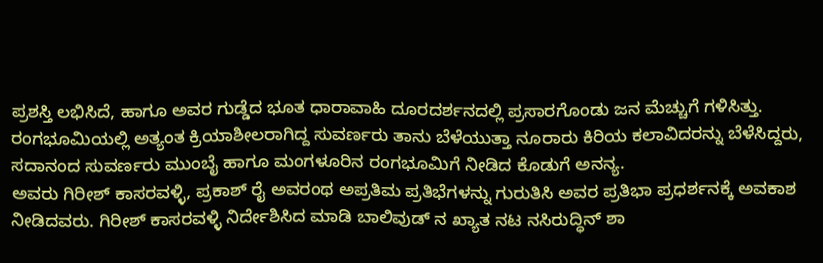ಪ್ರಶಸ್ತಿ ಲಭಿಸಿದೆ, ಹಾಗೂ ಅವರ ಗುಡ್ಡೆದ ಭೂತ ಧಾರಾವಾಹಿ ದೂರದರ್ಶನದಲ್ಲಿ ಪ್ರಸಾರಗೊಂಡು ಜನ ಮೆಚ್ಚುಗೆ ಗಳಿಸಿತ್ತು.
ರಂಗಭೂಮಿಯಲ್ಲಿ ಅತ್ಯಂತ ಕ್ರಿಯಾಶೀಲರಾಗಿದ್ದ ಸುವರ್ಣರು ತಾನು ಬೆಳೆಯುತ್ತಾ ನೂರಾರು ಕಿರಿಯ ಕಲಾವಿದರನ್ನು ಬೆಳೆಸಿದ್ದರು, ಸದಾನಂದ ಸುವರ್ಣರು ಮುಂಬೈ ಹಾಗೂ ಮಂಗಳೂರಿನ ರಂಗಭೂಮಿಗೆ ನೀಡಿದ ಕೊಡುಗೆ ಅನನ್ಯ.
ಅವರು ಗಿರೀಶ್ ಕಾಸರವಳ್ಳಿ, ಪ್ರಕಾಶ್ ರೈ ಅವರಂಥ ಅಪ್ರತಿಮ ಪ್ರತಿಭೆಗಳನ್ನು ಗುರುತಿಸಿ ಅವರ ಪ್ರತಿಭಾ ಪ್ರಧರ್ಶನಕ್ಕೆ ಅವಕಾಶ ನೀಡಿದವರು. ಗಿರೀಶ್ ಕಾಸರವಳ್ಳಿ ನಿರ್ದೇಶಿಸಿದ ಮಾಡಿ ಬಾಲಿವುಡ್ ನ ಖ್ಯಾತ ನಟ ನಸಿರುದ್ಧಿನ್ ಶಾ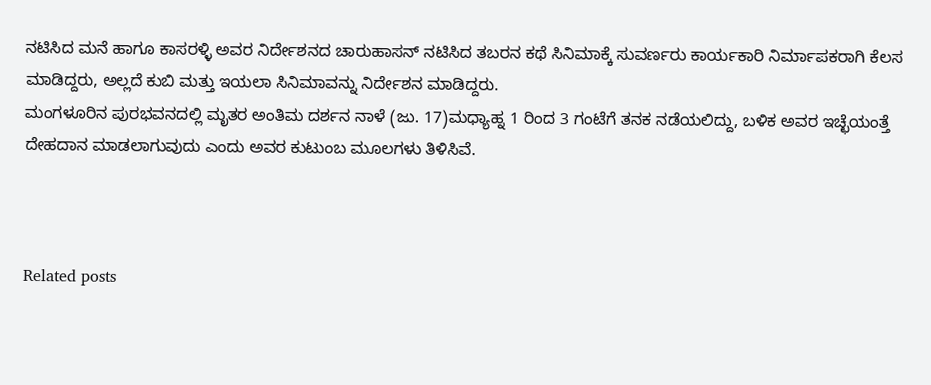ನಟಿಸಿದ ಮನೆ ಹಾಗೂ ಕಾಸರಳ್ಳಿ ಅವರ ನಿರ್ದೇಶನದ ಚಾರುಹಾಸನ್ ನಟಿಸಿದ ತಬರನ ಕಥೆ ಸಿನಿಮಾಕ್ಕೆ ಸುವರ್ಣರು ಕಾರ್ಯಕಾರಿ ನಿರ್ಮಾಪಕರಾಗಿ ಕೆಲಸ ಮಾಡಿದ್ದರು, ಅಲ್ಲದೆ ಕುಬಿ ಮತ್ತು ಇಯಲಾ ಸಿನಿಮಾವನ್ನು ನಿರ್ದೇಶನ ಮಾಡಿದ್ದರು.
ಮಂಗಳೂರಿನ ಪುರಭವನದಲ್ಲಿ ಮೃತರ ಅಂತಿಮ ದರ್ಶನ ನಾಳೆ (ಜು. 17)ಮಧ್ಯಾಹ್ನ 1 ರಿಂದ 3 ಗಂಟೆಗೆ ತನಕ ನಡೆಯಲಿದ್ದು, ಬಳಿಕ ಅವರ ಇಚ್ಛೆಯಂತ್ತೆ ದೇಹದಾನ ಮಾಡಲಾಗುವುದು ಎಂದು ಅವರ ಕುಟುಂಬ ಮೂಲಗಳು ತಿಳಿಸಿವೆ.



Related posts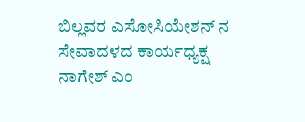ಬಿಲ್ಲವರ ಎಸೋಸಿಯೇಶನ್ ನ ಸೇವಾದಳದ ಕಾರ್ಯಧ್ಯಕ್ಷ ನಾಗೇಶ್ ಎಂ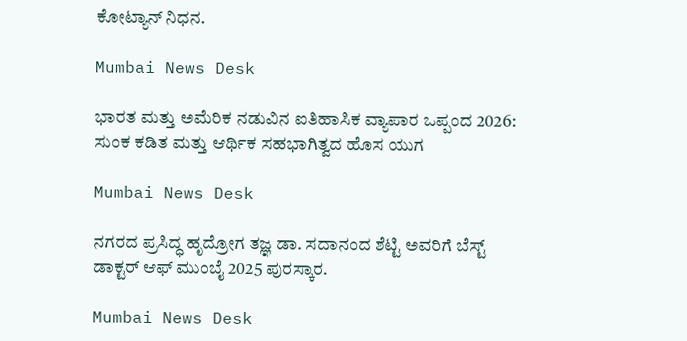ಕೋಟ್ಯಾನ್ ನಿಧನ.

Mumbai News Desk

ಭಾರತ ಮತ್ತು ಅಮೆರಿಕ ನಡುವಿನ ಐತಿಹಾಸಿಕ ವ್ಯಾಪಾರ ಒಪ್ಪಂದ 2026: ಸುಂಕ ಕಡಿತ ಮತ್ತು ಆರ್ಥಿಕ ಸಹಭಾಗಿತ್ವದ ಹೊಸ ಯುಗ

Mumbai News Desk

ನಗರದ ಪ್ರಸಿದ್ಧ ಹೃದ್ರೋಗ ತಜ್ಞ ಡಾ. ಸದಾನಂದ ಶೆಟ್ಟಿ ಅವರಿಗೆ ಬೆಸ್ಟ್ ಡಾಕ್ಟರ್ ಆಫ್ ಮುಂಬೈ 2025 ಪುರಸ್ಕಾರ.

Mumbai News Desk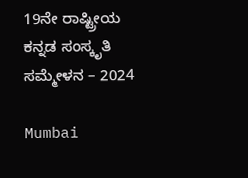19ನೇ ರಾಷ್ಟ್ರೀಯ ಕನ್ನಡ ಸಂಸ್ಕೃತಿ ಸಮ್ಮೇಳನ – 2024

Mumbai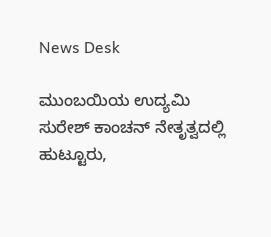News Desk

ಮುಂಬಯಿಯ ಉದ್ಯಮಿ ಸುರೇಶ್ ಕಾಂಚನ್ ನೇತೃತ್ವದಲ್ಲಿ   ಹುಟ್ಟೂರು,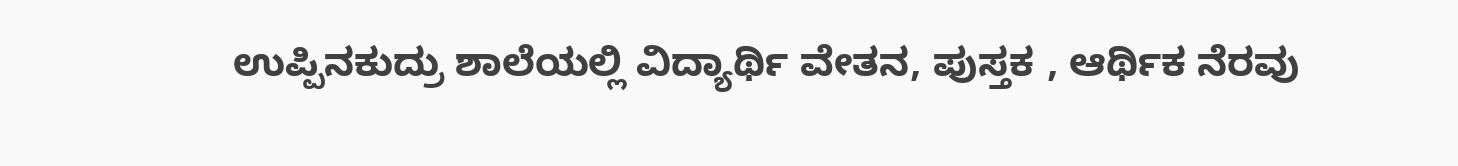ಉಪ್ಪಿನಕುದ್ರು ಶಾಲೆಯಲ್ಲಿ ವಿದ್ಯಾರ್ಥಿ ವೇತನ, ಪುಸ್ತಕ , ಆರ್ಥಿಕ ನೆರವು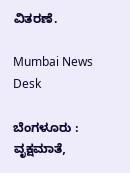ವಿತರಣೆ.

Mumbai News Desk

ಬೆಂಗಳೂರು : ವೃಕ್ಷಮಾತೆ,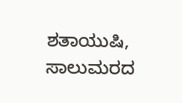ಶತಾಯುಷಿ, ಸಾಲುಮರದ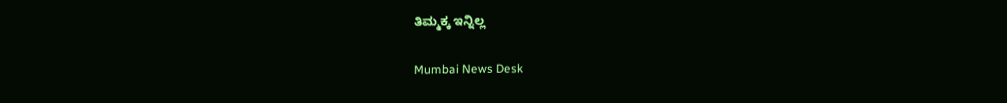ತಿಮ್ಮಕ್ಕ ಇನ್ನಿಲ್ಲ

Mumbai News Desk